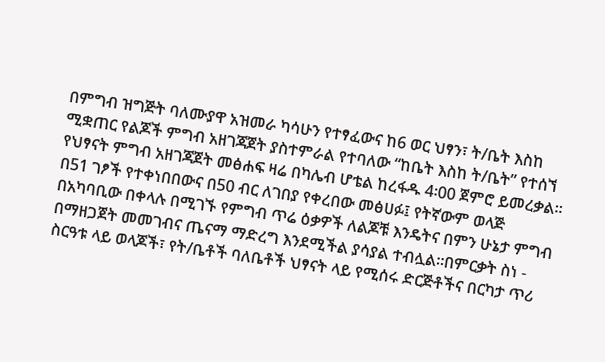በምግብ ዝግጅት ባለሙያዋ አዝመራ ካሳሁን የተፃፈውና ከ6 ወር ህፃን፣ ት/ቤት እስከ ሚቋጠር የልጆች ምግብ አዘገጃጀት ያስተምራል የተባለው “ከቤት እስከ ት/ቤት” የተሰኘ የህፃናት ምግብ አዘገጃጀት መፅሐፍ ዛሬ በካሌብ ሆቴል ከረፋዱ 4፡00 ጀምሮ ይመረቃል፡፡
በ51 ገፆች የተቀነበበውና በ50 ብር ለገበያ የቀረበው መፅሀፉ፤ የትኛውም ወላጅ በአካባቢው በቀላሉ በሚገኙ የምግብ ጥሬ ዕቃዎች ለልጆቹ እንዴትና በምን ሁኔታ ምግብ በማዘጋጀት መመገብና ጤናማ ማድረግ እንደሚችል ያሳያል ተብሏል፡፡በምርቃት ስነ - ስርዓቱ ላይ ወላጆች፣ የት/ቤቶች ባለቤቶች ህፃናት ላይ የሚሰሩ ድርጅቶችና በርካታ ጥሪ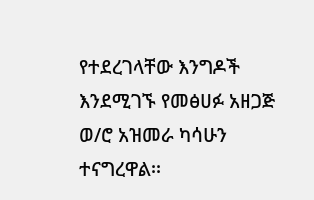የተደረገላቸው እንግዶች እንደሚገኙ የመፅሀፉ አዘጋጅ ወ/ሮ አዝመራ ካሳሁን ተናግረዋል፡፡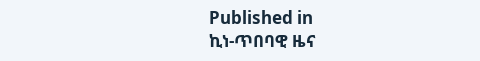Published in
ኪነ-ጥበባዊ ዜና